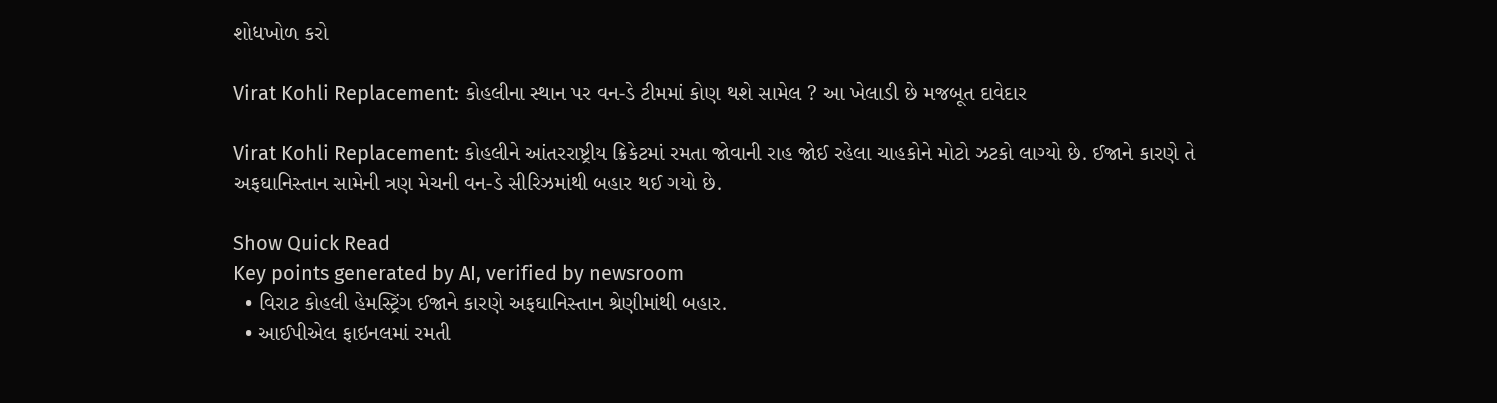શોધખોળ કરો

Virat Kohli Replacement: કોહલીના સ્થાન પર વન-ડે ટીમમાં કોણ થશે સામેલ ? આ ખેલાડી છે મજબૂત દાવેદાર

Virat Kohli Replacement: કોહલીને આંતરરાષ્ટ્રીય ક્રિકેટમાં રમતા જોવાની રાહ જોઈ રહેલા ચાહકોને મોટો ઝટકો લાગ્યો છે. ઈજાને કારણે તે અફઘાનિસ્તાન સામેની ત્રણ મેચની વન-ડે સીરિઝમાંથી બહાર થઈ ગયો છે.

Show Quick Read
Key points generated by AI, verified by newsroom
  • વિરાટ કોહલી હેમસ્ટ્રિંગ ઈજાને કારણે અફઘાનિસ્તાન શ્રેણીમાંથી બહાર.
  • આઈપીએલ ફાઇનલમાં રમતી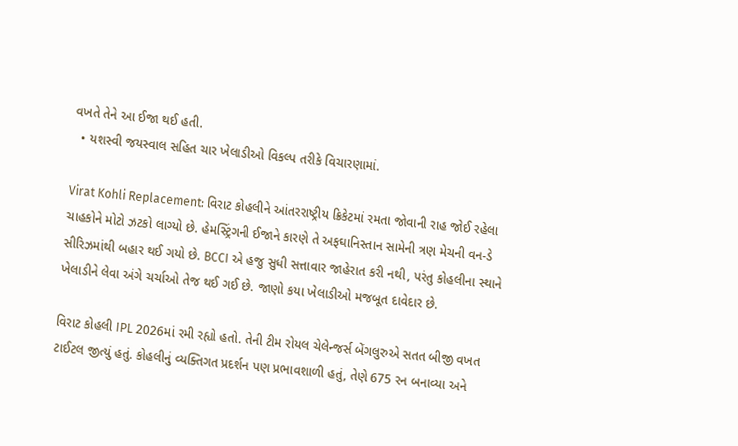વખતે તેને આ ઈજા થઈ હતી.
  • યશસ્વી જયસ્વાલ સહિત ચાર ખેલાડીઓ વિકલ્પ તરીકે વિચારણામાં.

Virat Kohli Replacement: વિરાટ કોહલીને આંતરરાષ્ટ્રીય ક્રિકેટમાં રમતા જોવાની રાહ જોઈ રહેલા ચાહકોને મોટો ઝટકો લાગ્યો છે. હેમસ્ટ્રિંગની ઈજાને કારણે તે અફઘાનિસ્તાન સામેની ત્રણ મેચની વન-ડે સીરિઝમાંથી બહાર થઈ ગયો છે. BCCI એ હજુ સુધી સત્તાવાર જાહેરાત કરી નથી, પરંતુ કોહલીના સ્થાને ખેલાડીને લેવા અંગે ચર્ચાઓ તેજ થઈ ગઈ છે. જાણો કયા ખેલાડીઓ મજબૂત દાવેદાર છે.

વિરાટ કોહલી IPL 2026માં રમી રહ્યો હતો. તેની ટીમ રોયલ ચેલેન્જર્સ બેંગલુરુએ સતત બીજી વખત ટાઈટલ જીત્યું હતું. કોહલીનું વ્યક્તિગત પ્રદર્શન પણ પ્રભાવશાળી હતું, તેણે 675 રન બનાવ્યા અને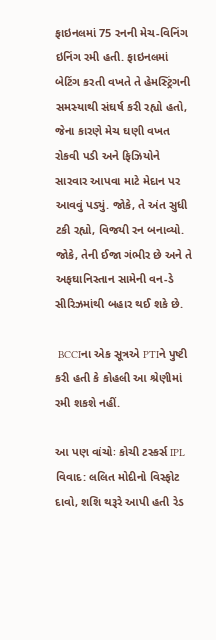ફાઇનલમાં 75 રનની મેચ-વિનિંગ ઇનિંગ રમી હતી. ફાઇનલમાં બેટિંગ કરતી વખતે તે હેમસ્ટ્રિંગની સમસ્યાથી સંઘર્ષ કરી રહ્યો હતો, જેના કારણે મેચ ઘણી વખત રોકવી પડી અને ફિઝિયોને સારવાર આપવા માટે મેદાન પર આવવું પડ્યું. જોકે, તે અંત સુધી ટકી રહ્યો, વિજયી રન બનાવ્યો. જોકે, તેની ઈજા ગંભીર છે અને તે અફઘાનિસ્તાન સામેની વન-ડે સીરિઝમાંથી બહાર થઈ શકે છે.

 BCCIના એક સૂત્રએ PTIને પુષ્ટી કરી હતી કે કોહલી આ શ્રેણીમાં રમી શકશે નહીં.

આ પણ વાંચોઃ કોચી ટસ્કર્સ IPL વિવાદ: લલિત મોદીનો વિસ્ફોટ દાવો, શશિ થરૂરે આપી હતી રેડ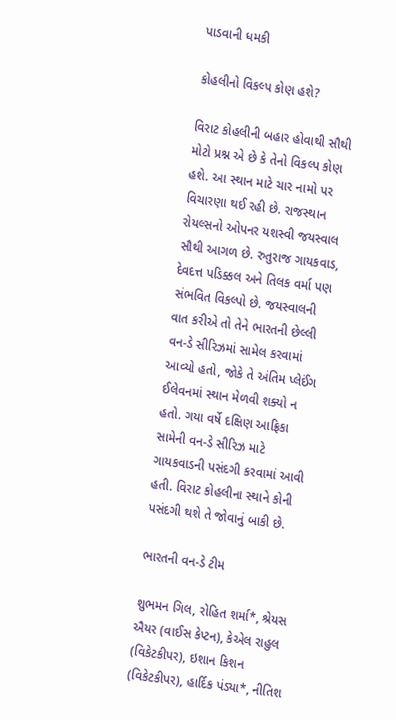પાડવાની ધમકી

કોહલીનો વિકલ્પ કોણ હશે?

વિરાટ કોહલીની બહાર હોવાથી સૌથી મોટો પ્રશ્ન એ છે કે તેનો વિકલ્પ કોણ હશે. આ સ્થાન માટે ચાર નામો પર વિચારણા થઈ રહી છે. રાજસ્થાન રોયલ્સનો ઓપનર યશસ્વી જયસ્વાલ સૌથી આગળ છે. રુતુરાજ ગાયકવાડ, દેવદત્ત પડિક્કલ અને તિલક વર્મા પણ સંભવિત વિકલ્પો છે. જયસ્વાલની વાત કરીએ તો તેને ભારતની છેલ્લી વન-ડે સીરિઝમાં સામેલ કરવામાં આવ્યો હતો, જોકે તે અંતિમ પ્લેઈંગ ઈલેવનમાં સ્થાન મેળવી શક્યો ન હતો. ગયા વર્ષે દક્ષિણ આફ્રિકા સામેની વન-ડે સીરિઝ માટે ગાયકવાડની પસંદગી કરવામાં આવી હતી. વિરાટ કોહલીના સ્થાને કોની પસંદગી થશે તે જોવાનું બાકી છે.

ભારતની વન-ડે ટીમ

શુભમન ગિલ, રોહિત શર્મા*, શ્રેયસ ઐયર (વાઈસ કેપ્ટન), કેએલ રાહુલ (વિકેટકીપર), ઇશાન કિશન (વિકેટકીપર), હાર્દિક પંડ્યા*, નીતિશ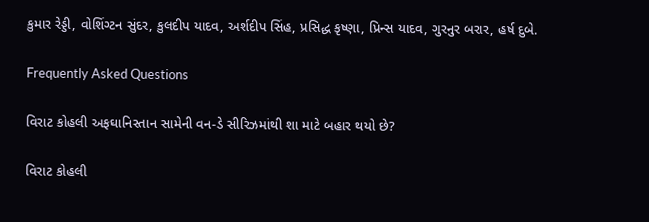કુમાર રેડ્ડી, વોશિંગ્ટન સુંદર, કુલદીપ યાદવ, અર્શદીપ સિંહ, પ્રસિદ્ધ કૃષ્ણા, પ્રિન્સ યાદવ, ગુરનુર બરાર, હર્ષ દુબે.

Frequently Asked Questions

વિરાટ કોહલી અફઘાનિસ્તાન સામેની વન-ડે સીરિઝમાંથી શા માટે બહાર થયો છે?

વિરાટ કોહલી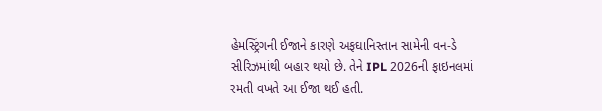હેમસ્ટ્રિંગની ઈજાને કારણે અફઘાનિસ્તાન સામેની વન-ડે સીરિઝમાંથી બહાર થયો છે. તેને IPL 2026ની ફાઇનલમાં રમતી વખતે આ ઈજા થઈ હતી.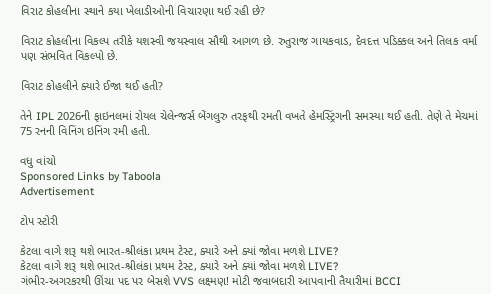વિરાટ કોહલીના સ્થાને કયા ખેલાડીઓની વિચારણા થઈ રહી છે?

વિરાટ કોહલીના વિકલ્પ તરીકે યશસ્વી જયસ્વાલ સૌથી આગળ છે. રુતુરાજ ગાયકવાડ, દેવદત્ત પડિક્કલ અને તિલક વર્મા પણ સંભવિત વિકલ્પો છે.

વિરાટ કોહલીને ક્યારે ઈજા થઈ હતી?

તેને IPL 2026ની ફાઇનલમાં રોયલ ચેલેન્જર્સ બેંગલુરુ તરફથી રમતી વખતે હેમસ્ટ્રિંગની સમસ્યા થઈ હતી. તેણે તે મેચમાં 75 રનની વિનિંગ ઇનિંગ રમી હતી.

વધુ વાંચો
Sponsored Links by Taboola
Advertisement

ટોપ સ્ટોરી

કેટલા વાગે શરૂ થશે ભારત-શ્રીલંકા પ્રથમ ટેસ્ટ, ક્યારે અને ક્યાં જોવા મળશે LIVE?
કેટલા વાગે શરૂ થશે ભારત-શ્રીલંકા પ્રથમ ટેસ્ટ, ક્યારે અને ક્યાં જોવા મળશે LIVE?
ગંભીર-અગરકરથી ઊંચા પદ પર બેસશે VVS લક્ષ્મણ! મોટી જવાબદારી આપવાની તૈયારીમાં BCCI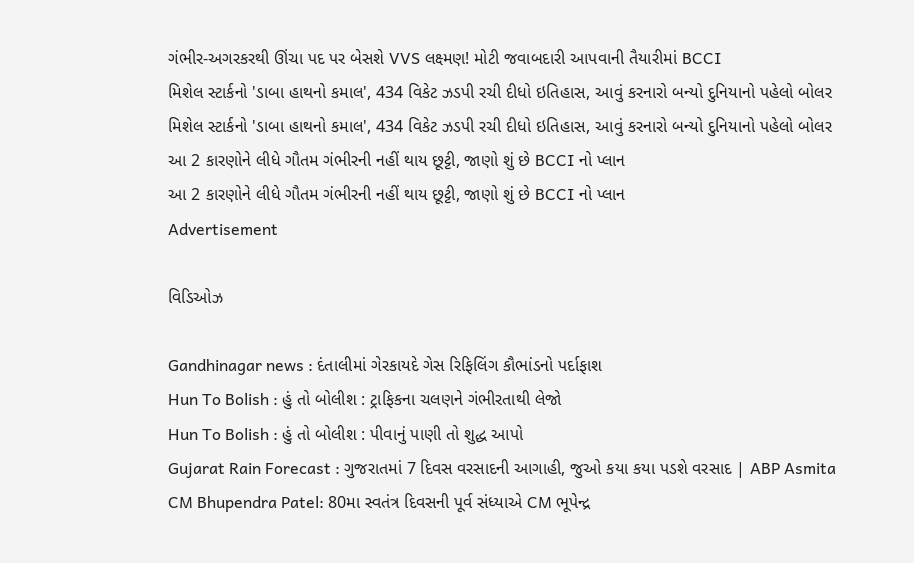ગંભીર-અગરકરથી ઊંચા પદ પર બેસશે VVS લક્ષ્મણ! મોટી જવાબદારી આપવાની તૈયારીમાં BCCI
મિશેલ સ્ટાર્કનો 'ડાબા હાથનો કમાલ', 434 વિકેટ ઝડપી રચી દીધો ઇતિહાસ, આવું કરનારો બન્યો દુનિયાનો પહેલો બોલર
મિશેલ સ્ટાર્કનો 'ડાબા હાથનો કમાલ', 434 વિકેટ ઝડપી રચી દીધો ઇતિહાસ, આવું કરનારો બન્યો દુનિયાનો પહેલો બોલર
આ 2 કારણોને લીધે ગૌતમ ગંભીરની નહીં થાય છૂટ્ટી, જાણો શું છે BCCI નો પ્લાન
આ 2 કારણોને લીધે ગૌતમ ગંભીરની નહીં થાય છૂટ્ટી, જાણો શું છે BCCI નો પ્લાન
Advertisement

વિડિઓઝ

Gandhinagar news : દંતાલીમાં ગેરકાયદે ગેસ રિફિલિંગ કૌભાંડનો પર્દાફાશ
Hun To Bolish : હું તો બોલીશ : ટ્રાફિકના ચલણને ગંભીરતાથી લેજો
Hun To Bolish : હું તો બોલીશ : પીવાનું પાણી તો શુદ્ધ આપો
Gujarat Rain Forecast : ગુજરાતમાં 7 દિવસ વરસાદની આગાહી, જુઓ કયા કયા પડશે વરસાદ | ABP Asmita
CM Bhupendra Patel: 80મા સ્વતંત્ર દિવસની પૂર્વ સંધ્યાએ CM ભૂપેન્દ્ર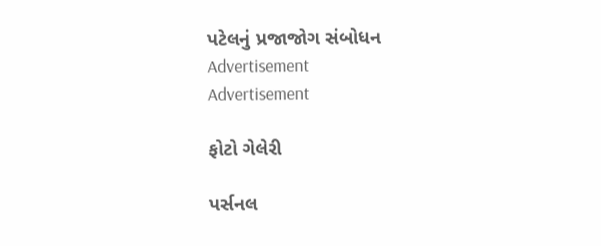પટેલનું પ્રજાજોગ સંબોધન
Advertisement
Advertisement

ફોટો ગેલેરી

પર્સનલ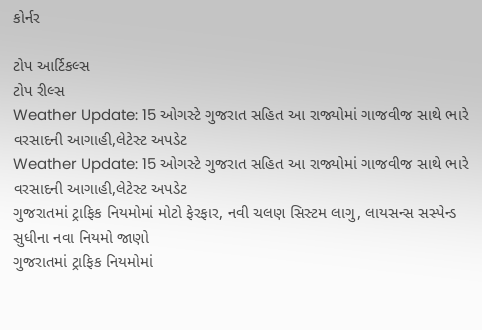કોર્નર

ટોપ આર્ટિકલ્સ
ટોપ રીલ્સ
Weather Update: 15 ઓગસ્ટે ગુજરાત સહિત આ રાજ્યોમાં ગાજવીજ સાથે ભારે વરસાદની આગાહી,લેટેસ્ટ અપડેટ
Weather Update: 15 ઓગસ્ટે ગુજરાત સહિત આ રાજ્યોમાં ગાજવીજ સાથે ભારે વરસાદની આગાહી,લેટેસ્ટ અપડેટ
ગુજરાતમાં ટ્રાફિક નિયમોમાં મોટો ફેરફાર, નવી ચલણ સિસ્ટમ લાગુ, લાયસન્સ સસ્પેન્ડ સુધીના નવા નિયમો જાણો
ગુજરાતમાં ટ્રાફિક નિયમોમાં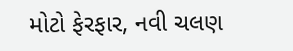મોટો ફેરફાર, નવી ચલણ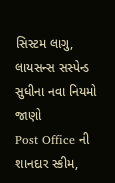સિસ્ટમ લાગુ, લાયસન્સ સસ્પેન્ડ સુધીના નવા નિયમો જાણો
Post Office ની શાનદાર સ્કીમ,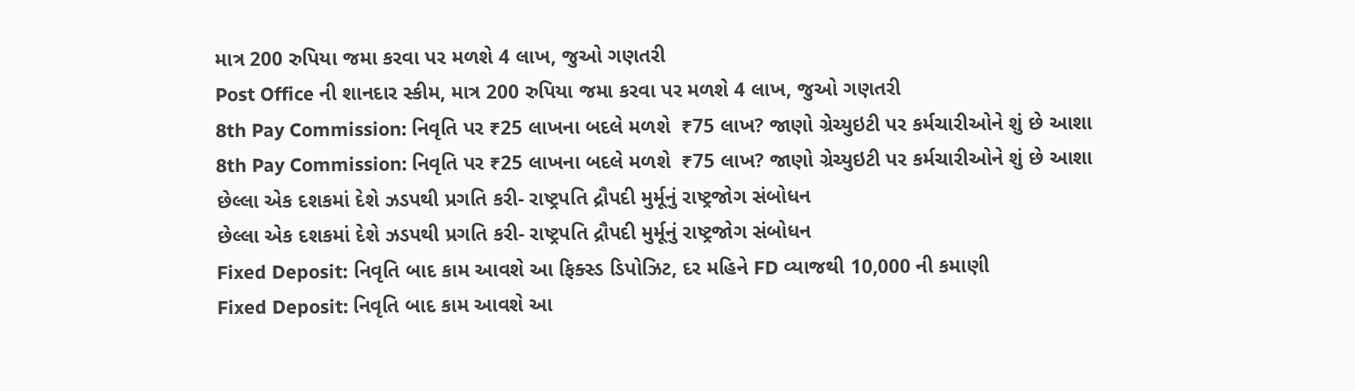માત્ર 200 રુપિયા જમા કરવા પર મળશે 4 લાખ, જુઓ ગણતરી
Post Office ની શાનદાર સ્કીમ, માત્ર 200 રુપિયા જમા કરવા પર મળશે 4 લાખ, જુઓ ગણતરી
8th Pay Commission: નિવૃતિ પર ₹25 લાખના બદલે મળશે  ₹75 લાખ? જાણો ગ્રેચ્યુઇટી પર કર્મચારીઓને શું છે આશા
8th Pay Commission: નિવૃતિ પર ₹25 લાખના બદલે મળશે  ₹75 લાખ? જાણો ગ્રેચ્યુઇટી પર કર્મચારીઓને શું છે આશા
છેલ્લા એક દશકમાં દેશે ઝડપથી પ્રગતિ કરી- રાષ્ટ્રપતિ દ્રૌપદી મુર્મૂનું રાષ્ટ્રજોગ સંબોધન
છેલ્લા એક દશકમાં દેશે ઝડપથી પ્રગતિ કરી- રાષ્ટ્રપતિ દ્રૌપદી મુર્મૂનું રાષ્ટ્રજોગ સંબોધન
Fixed Deposit: નિવૃતિ બાદ કામ આવશે આ ફિક્સ્ડ ડિપોઝિટ, દર મહિને FD વ્યાજથી 10,000 ની કમાણી
Fixed Deposit: નિવૃતિ બાદ કામ આવશે આ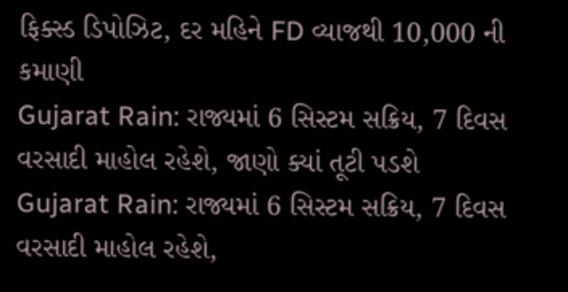ફિક્સ્ડ ડિપોઝિટ, દર મહિને FD વ્યાજથી 10,000 ની કમાણી
Gujarat Rain: રાજ્યમાં 6 સિસ્ટમ સક્રિય, 7 દિવસ વરસાદી માહોલ રહેશે, જાણો ક્યાં તૂટી પડશે
Gujarat Rain: રાજ્યમાં 6 સિસ્ટમ સક્રિય, 7 દિવસ વરસાદી માહોલ રહેશે,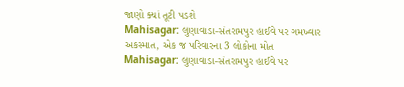જાણો ક્યાં તૂટી પડશે
Mahisagar: લુણાવાડા-સંતરામપુર હાઈવે પર ગમખ્વાર અકસ્માત, એક જ પરિવારના 3 લોકોના મોત
Mahisagar: લુણાવાડા-સંતરામપુર હાઈવે પર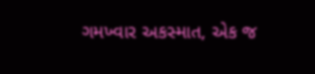ગમખ્વાર અકસ્માત, એક જ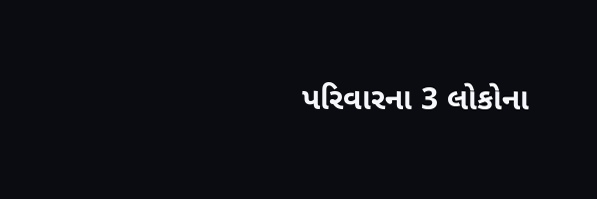પરિવારના 3 લોકોના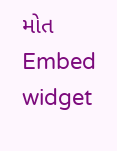મોત
Embed widget